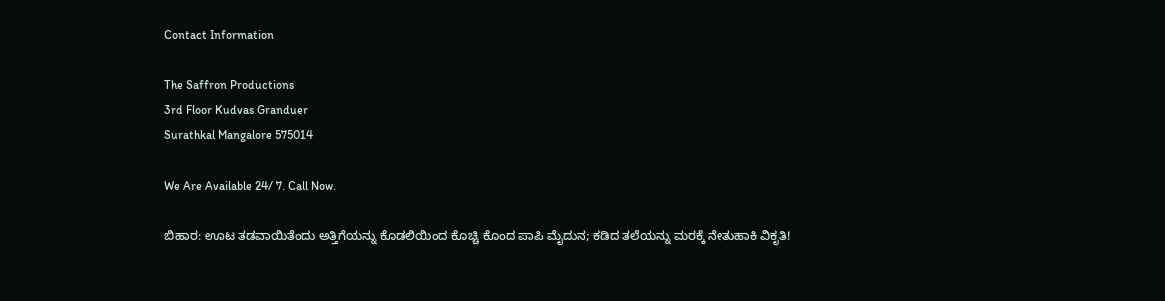Contact Information

The Saffron Productions
3rd Floor Kudvas Granduer
Surathkal Mangalore 575014

We Are Available 24/ 7. Call Now.

ಬಿಹಾರ: ಊಟ ತಡವಾಯಿತೆಂದು ಅತ್ತಿಗೆಯನ್ನು ಕೊಡಲಿಯಿಂದ ಕೊಚ್ಚಿ ಕೊಂದ ಪಾಪಿ ಮೈದುನ; ಕಡಿದ ತಲೆಯನ್ನು ಮರಕ್ಕೆ ನೇತುಹಾಕಿ ವಿಕೃತಿ!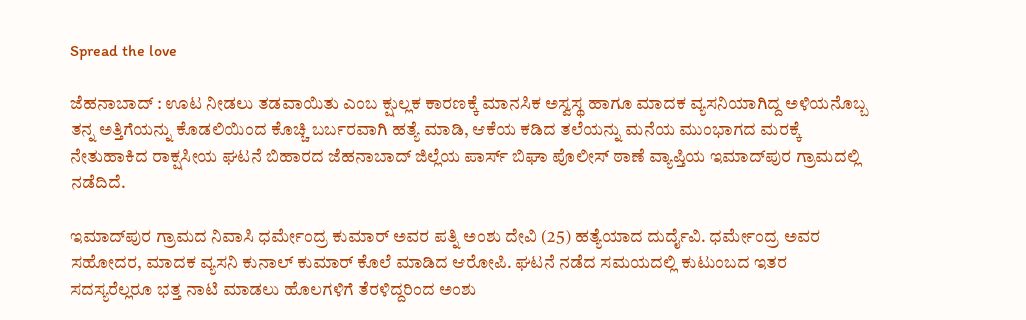Spread the love

ಜೆಹನಾಬಾದ್ : ಊಟ ನೀಡಲು ತಡವಾಯಿತು ಎಂಬ ಕ್ಷುಲ್ಲಕ ಕಾರಣಕ್ಕೆ ಮಾನಸಿಕ ಅಸ್ವಸ್ಥ ಹಾಗೂ ಮಾದಕ ವ್ಯಸನಿಯಾಗಿದ್ದ ಅಳಿಯನೊಬ್ಬ ತನ್ನ ಅತ್ತಿಗೆಯನ್ನು ಕೊಡಲಿಯಿಂದ ಕೊಚ್ಚಿ ಬರ್ಬರವಾಗಿ ಹತ್ಯೆ ಮಾಡಿ, ಆಕೆಯ ಕಡಿದ ತಲೆಯನ್ನು ಮನೆಯ ಮುಂಭಾಗದ ಮರಕ್ಕೆ ನೇತುಹಾಕಿದ ರಾಕ್ಷಸೀಯ ಘಟನೆ ಬಿಹಾರದ ಜೆಹನಾಬಾದ್ ಜಿಲ್ಲೆಯ ಪಾರ್ಸ್ ಬಿಘಾ ಪೊಲೀಸ್ ಠಾಣೆ ವ್ಯಾಪ್ತಿಯ ಇಮಾದ್‌ಪುರ ಗ್ರಾಮದಲ್ಲಿ ನಡೆದಿದೆ.

ಇಮಾದ್‌ಪುರ ಗ್ರಾಮದ ನಿವಾಸಿ ಧರ್ಮೇಂದ್ರ ಕುಮಾರ್ ಅವರ ಪತ್ನಿ ಅಂಶು ದೇವಿ (25) ಹತ್ಯೆಯಾದ ದುರ್ದೈವಿ. ಧರ್ಮೇಂದ್ರ ಅವರ ಸಹೋದರ, ಮಾದಕ ವ್ಯಸನಿ ಕುನಾಲ್ ಕುಮಾರ್ ಕೊಲೆ ಮಾಡಿದ ಆರೋಪಿ. ಘಟನೆ ನಡೆದ ಸಮಯದಲ್ಲಿ ಕುಟುಂಬದ ಇತರ ಸದಸ್ಯರೆಲ್ಲರೂ ಭತ್ತ ನಾಟಿ ಮಾಡಲು ಹೊಲಗಳಿಗೆ ತೆರಳಿದ್ದರಿಂದ ಅಂಶು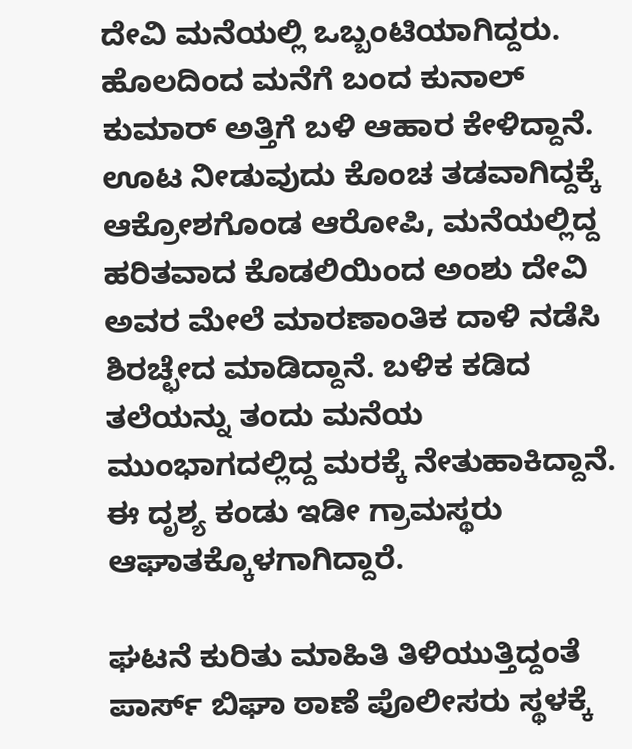ದೇವಿ ಮನೆಯಲ್ಲಿ ಒಬ್ಬಂಟಿಯಾಗಿದ್ದರು. ಹೊಲದಿಂದ ಮನೆಗೆ ಬಂದ ಕುನಾಲ್ ಕುಮಾರ್ ಅತ್ತಿಗೆ ಬಳಿ ಆಹಾರ ಕೇಳಿದ್ದಾನೆ. ಊಟ ನೀಡುವುದು ಕೊಂಚ ತಡವಾಗಿದ್ದಕ್ಕೆ ಆಕ್ರೋಶಗೊಂಡ ಆರೋಪಿ, ಮನೆಯಲ್ಲಿದ್ದ ಹರಿತವಾದ ಕೊಡಲಿಯಿಂದ ಅಂಶು ದೇವಿ ಅವರ ಮೇಲೆ ಮಾರಣಾಂತಿಕ ದಾಳಿ ನಡೆಸಿ ಶಿರಚ್ಛೇದ ಮಾಡಿದ್ದಾನೆ. ಬಳಿಕ ಕಡಿದ ತಲೆಯನ್ನು ತಂದು ಮನೆಯ ಮುಂಭಾಗದಲ್ಲಿದ್ದ ಮರಕ್ಕೆ ನೇತುಹಾಕಿದ್ದಾನೆ. ಈ ದೃಶ್ಯ ಕಂಡು ಇಡೀ ಗ್ರಾಮಸ್ಥರು ಆಘಾತಕ್ಕೊಳಗಾಗಿದ್ದಾರೆ.

ಘಟನೆ ಕುರಿತು ಮಾಹಿತಿ ತಿಳಿಯುತ್ತಿದ್ದಂತೆ ಪಾರ್ಸ್ ಬಿಘಾ ಠಾಣೆ ಪೊಲೀಸರು ಸ್ಥಳಕ್ಕೆ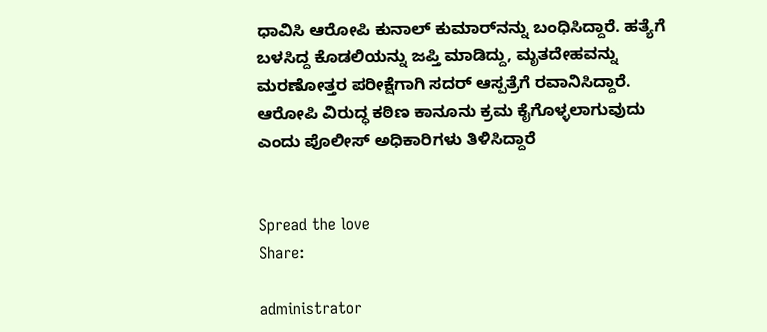ಧಾವಿಸಿ ಆರೋಪಿ ಕುನಾಲ್ ಕುಮಾರ್‌ನನ್ನು ಬಂಧಿಸಿದ್ದಾರೆ. ಹತ್ಯೆಗೆ ಬಳಸಿದ್ದ ಕೊಡಲಿಯನ್ನು ಜಪ್ತಿ ಮಾಡಿದ್ದು, ಮೃತದೇಹವನ್ನು ಮರಣೋತ್ತರ ಪರೀಕ್ಷೆಗಾಗಿ ಸದರ್ ಆಸ್ಪತ್ರೆಗೆ ರವಾನಿಸಿದ್ದಾರೆ. ಆರೋಪಿ ವಿರುದ್ಧ ಕಠಿಣ ಕಾನೂನು ಕ್ರಮ ಕೈಗೊಳ್ಳಲಾಗುವುದು ಎಂದು ಪೊಲೀಸ್ ಅಧಿಕಾರಿಗಳು ತಿಳಿಸಿದ್ದಾರೆ


Spread the love
Share:

administrator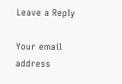Leave a Reply

Your email address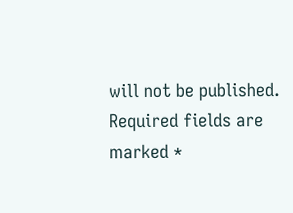will not be published. Required fields are marked *